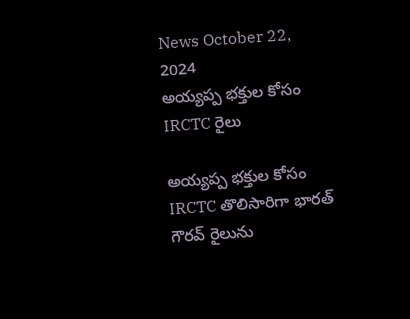News October 22, 2024
అయ్యప్ప భక్తుల కోసం IRCTC రైలు

అయ్యప్ప భక్తుల కోసం IRCTC తొలిసారిగా భారత్ గౌరవ్ రైలును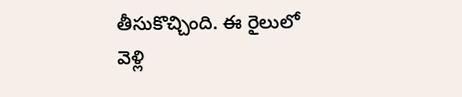తీసుకొచ్చింది. ఈ రైలులో వెళ్లి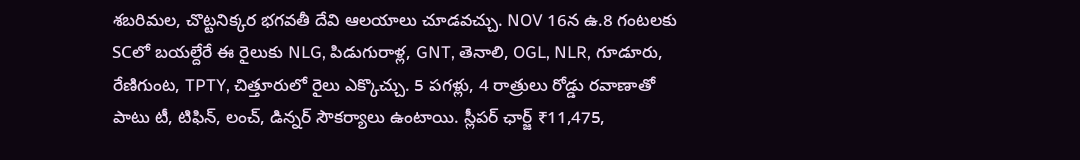శబరిమల, చొట్టనిక్కర భగవతీ దేవి ఆలయాలు చూడవచ్చు. NOV 16న ఉ.8 గంటలకు SCలో బయల్దేరే ఈ రైలుకు NLG, పిడుగురాళ్ల, GNT, తెనాలి, OGL, NLR, గూడూరు, రేణిగుంట, TPTY, చిత్తూరులో రైలు ఎక్కొచ్చు. 5 పగళ్లు, 4 రాత్రులు రోడ్డు రవాణాతో పాటు టీ, టిఫిన్, లంచ్, డిన్నర్ సౌకర్యాలు ఉంటాయి. స్లీపర్ ఛార్జ్ ₹11,475,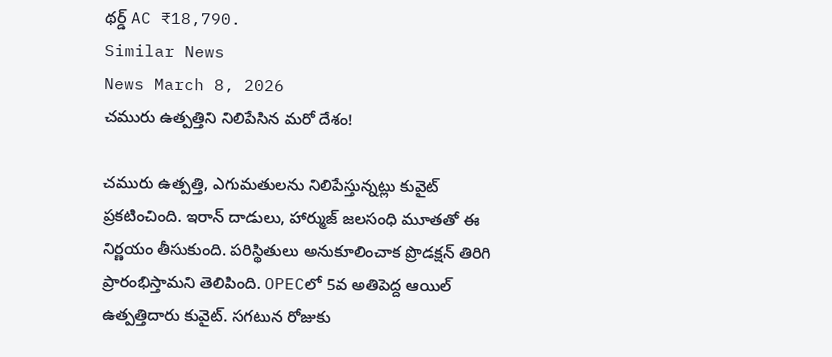థర్డ్ AC ₹18,790.
Similar News
News March 8, 2026
చమురు ఉత్పత్తిని నిలిపేసిన మరో దేశం!

చమురు ఉత్పత్తి, ఎగుమతులను నిలిపేస్తున్నట్లు కువైట్ ప్రకటించింది. ఇరాన్ దాడులు, హార్ముజ్ జలసంధి మూతతో ఈ నిర్ణయం తీసుకుంది. పరిస్థితులు అనుకూలించాక ప్రొడక్షన్ తిరిగి ప్రారంభిస్తామని తెలిపింది. OPECలో 5వ అతిపెద్ద ఆయిల్ ఉత్పత్తిదారు కువైట్. సగటున రోజుకు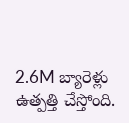2.6M బ్యారెళ్లు ఉత్పత్తి చేస్తోంది.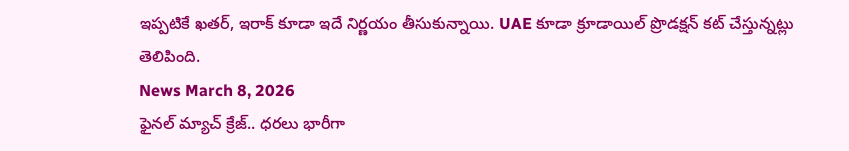ఇప్పటికే ఖతర్, ఇరాక్ కూడా ఇదే నిర్ణయం తీసుకున్నాయి. UAE కూడా క్రూడాయిల్ ప్రొడక్షన్ కట్ చేస్తున్నట్లు తెలిపింది.
News March 8, 2026
ఫైనల్ మ్యాచ్ క్రేజ్.. ధరలు భారీగా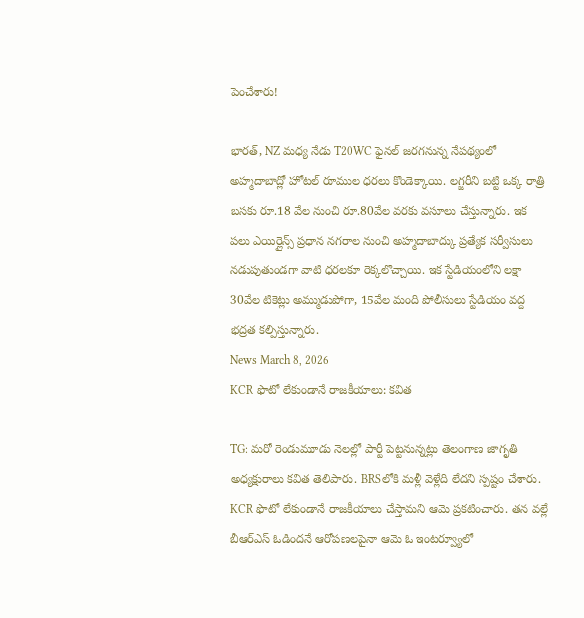పెంచేశారు!

భారత్, NZ మధ్య నేడు T20WC ఫైనల్ జరగనున్న నేపథ్యంలో అహ్మదాబాద్లో హోటల్ రూముల ధరలు కొండెక్కాయి. లగ్జరీని బట్టి ఒక్క రాత్రి బసకు రూ.18 వేల నుంచి రూ.80వేల వరకు వసూలు చేస్తున్నారు. ఇక పలు ఎయిర్లైన్స్ ప్రధాన నగరాల నుంచి అహ్మదాబాద్కు ప్రత్యేక సర్వీసులు నడుపుతుండగా వాటి ధరలకూ రెక్కలొచ్చాయి. ఇక స్టేడియంలోని లక్షా 30వేల టికెట్లు అమ్ముడుపోగా, 15వేల మంది పోలీసులు స్టేడియం వద్ద భద్రత కల్పిస్తున్నారు.
News March 8, 2026
KCR ఫొటో లేకుండానే రాజకీయాలు: కవిత

TG: మరో రెండుమూడు నెలల్లో పార్టీ పెట్టనున్నట్లు తెలంగాణ జాగృతి అధ్యక్షురాలు కవిత తెలిపారు. BRSలోకి మళ్లీ వెళ్లేది లేదని స్పష్టం చేశారు. KCR ఫొటో లేకుండానే రాజకీయాలు చేస్తామని ఆమె ప్రకటించారు. తన వల్లే బీఆర్ఎస్ ఓడిందనే ఆరోపణలపైనా ఆమె ఓ ఇంటర్వ్యూలో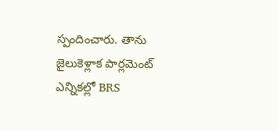స్పందించారు. తాను జైలుకెళ్లాక పార్లమెంట్ ఎన్నికల్లో BRS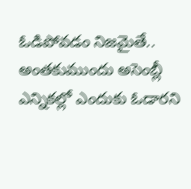ఓడిపోవడం నిజమైతే.. అంతకుముందు అసెంబ్లీ ఎన్నికల్లో ఎందుకు ఓడారని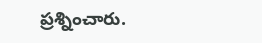ప్రశ్నించారు.